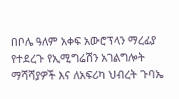በቦሌ ዓለም አቀፍ አውሮፕላን ማረፊያ የተደረጉ የኢሚግሬሽን አገልግሎት ማሻሻያዎች እና ለአፍሪካ ህብረት ጉባኤ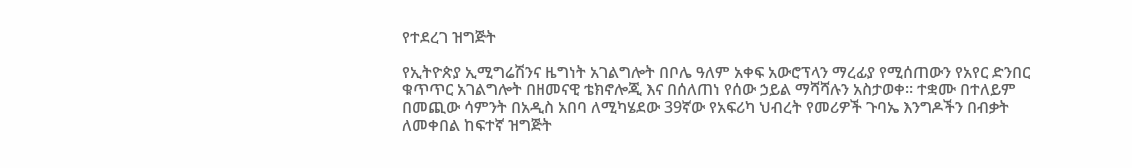የተደረገ ዝግጅት

የኢትዮጵያ ኢሚግሬሽንና ዜግነት አገልግሎት በቦሌ ዓለም አቀፍ አውሮፕላን ማረፊያ የሚሰጠውን የአየር ድንበር ቁጥጥር አገልግሎት በዘመናዊ ቴክኖሎጂ እና በሰለጠነ የሰው ኃይል ማሻሻሉን አስታወቀ። ተቋሙ በተለይም በመጪው ሳምንት በአዲስ አበባ ለሚካሄደው 39ኛው የአፍሪካ ህብረት የመሪዎች ጉባኤ እንግዶችን በብቃት ለመቀበል ከፍተኛ ዝግጅት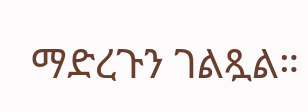ማድረጉን ገልጿል።